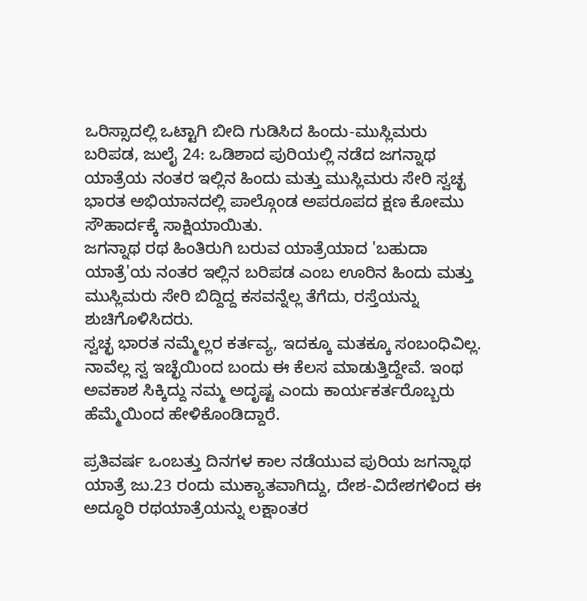ಒರಿಸ್ಸಾದಲ್ಲಿ ಒಟ್ಟಾಗಿ ಬೀದಿ ಗುಡಿಸಿದ ಹಿಂದು-ಮುಸ್ಲಿಮರು
ಬರಿಪಡ, ಜುಲೈ 24: ಒಡಿಶಾದ ಪುರಿಯಲ್ಲಿ ನಡೆದ ಜಗನ್ನಾಥ ಯಾತ್ರೆಯ ನಂತರ ಇಲ್ಲಿನ ಹಿಂದು ಮತ್ತು ಮುಸ್ಲಿಮರು ಸೇರಿ ಸ್ವಚ್ಛ ಭಾರತ ಅಭಿಯಾನದಲ್ಲಿ ಪಾಲ್ಗೊಂಡ ಅಪರೂಪದ ಕ್ಷಣ ಕೋಮು ಸೌಹಾರ್ದಕ್ಕೆ ಸಾಕ್ಷಿಯಾಯಿತು.
ಜಗನ್ನಾಥ ರಥ ಹಿಂತಿರುಗಿ ಬರುವ ಯಾತ್ರೆಯಾದ 'ಬಹುದಾ ಯಾತ್ರೆ'ಯ ನಂತರ ಇಲ್ಲಿನ ಬರಿಪಡ ಎಂಬ ಊರಿನ ಹಿಂದು ಮತ್ತು ಮುಸ್ಲಿಮರು ಸೇರಿ ಬಿದ್ದಿದ್ದ ಕಸವನ್ನೆಲ್ಲ ತೆಗೆದು, ರಸ್ತೆಯನ್ನು ಶುಚಿಗೊಳಿಸಿದರು.
ಸ್ವಚ್ಛ ಭಾರತ ನಮ್ಮೆಲ್ಲರ ಕರ್ತವ್ಯ, ಇದಕ್ಕೂ ಮತಕ್ಕೂ ಸಂಬಂಧಿವಿಲ್ಲ. ನಾವೆಲ್ಲ ಸ್ವ ಇಚ್ಛೆಯಿಂದ ಬಂದು ಈ ಕೆಲಸ ಮಾಡುತ್ತಿದ್ದೇವೆ. ಇಂಥ ಅವಕಾಶ ಸಿಕ್ಕಿದ್ದು ನಮ್ಮ ಅದೃಷ್ಟ ಎಂದು ಕಾರ್ಯಕರ್ತರೊಬ್ಬರು ಹೆಮ್ಮೆಯಿಂದ ಹೇಳಿಕೊಂಡಿದ್ದಾರೆ.

ಪ್ರತಿವರ್ಷ ಒಂಬತ್ತು ದಿನಗಳ ಕಾಲ ನಡೆಯುವ ಪುರಿಯ ಜಗನ್ನಾಥ ಯಾತ್ರೆ ಜು.23 ರಂದು ಮುಕ್ಯಾತವಾಗಿದ್ದು, ದೇಶ-ವಿದೇಶಗಳಿಂದ ಈ ಅದ್ಧೂರಿ ರಥಯಾತ್ರೆಯನ್ನು ಲಕ್ಷಾಂತರ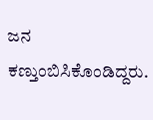ಜನ ಕಣ್ತುಂಬಿಸಿಕೊಂಡಿದ್ದರು.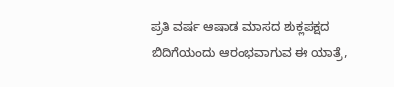ಪ್ರತಿ ವರ್ಷ ಆಷಾಡ ಮಾಸದ ಶುಕ್ಲಪಕ್ಷದ ಬಿದಿಗೆಯಂದು ಆರಂಭವಾಗುವ ಈ ಯಾತ್ರೆ,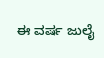ಈ ವರ್ಷ ಜುಲೈ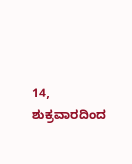14, ಶುಕ್ರವಾರದಿಂದ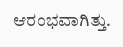ಆರಂಭವಾಗಿತ್ತು.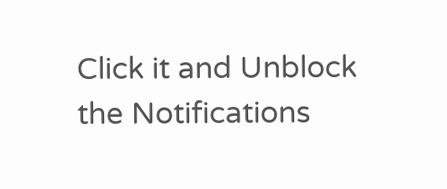Click it and Unblock the Notifications